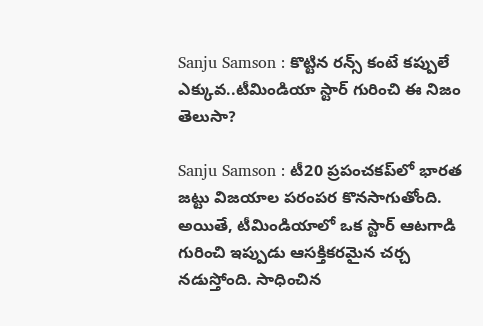Sanju Samson : కొట్టిన రన్స్‌ కంటే కప్పులే ఎక్కువ..టీమిండియా స్టార్ గురించి ఈ నిజం తెలుసా?

Sanju Samson : టీ20 ప్రపంచకప్‌లో భారత జట్టు విజయాల పరంపర కొనసాగుతోంది. అయితే, టీమిండియాలో ఒక స్టార్ ఆటగాడి గురించి ఇప్పుడు ఆసక్తికరమైన చర్చ నడుస్తోంది. సాధించిన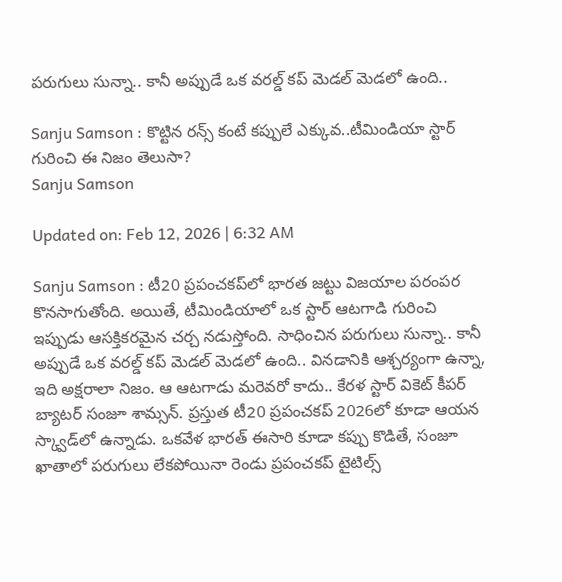పరుగులు సున్నా.. కానీ అప్పుడే ఒక వరల్డ్ కప్ మెడల్ మెడలో ఉంది..

Sanju Samson : కొట్టిన రన్స్‌ కంటే కప్పులే ఎక్కువ..టీమిండియా స్టార్ గురించి ఈ నిజం తెలుసా?
Sanju Samson

Updated on: Feb 12, 2026 | 6:32 AM

Sanju Samson : టీ20 ప్రపంచకప్‌లో భారత జట్టు విజయాల పరంపర కొనసాగుతోంది. అయితే, టీమిండియాలో ఒక స్టార్ ఆటగాడి గురించి ఇప్పుడు ఆసక్తికరమైన చర్చ నడుస్తోంది. సాధించిన పరుగులు సున్నా.. కానీ అప్పుడే ఒక వరల్డ్ కప్ మెడల్ మెడలో ఉంది.. వినడానికి ఆశ్చర్యంగా ఉన్నా, ఇది అక్షరాలా నిజం. ఆ ఆటగాడు మరెవరో కాదు.. కేరళ స్టార్ వికెట్ కీపర్ బ్యాటర్ సంజూ శామ్సన్. ప్రస్తుత టీ20 ప్రపంచకప్ 2026లో కూడా ఆయన స్క్వాడ్‌లో ఉన్నాడు. ఒకవేళ భారత్ ఈసారి కూడా కప్పు కొడితే, సంజూ ఖాతాలో పరుగులు లేకపోయినా రెండు ప్రపంచకప్ టైటిల్స్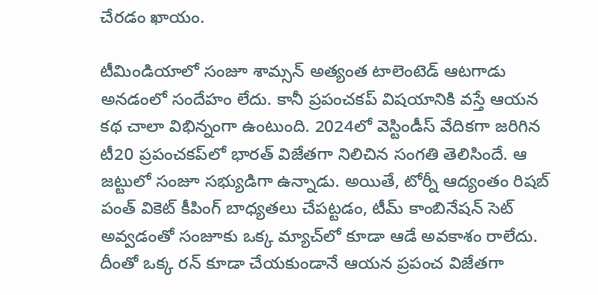చేరడం ఖాయం.

టీమిండియాలో సంజూ శామ్సన్ అత్యంత టాలెంటెడ్ ఆటగాడు అనడంలో సందేహం లేదు. కానీ ప్రపంచకప్ విషయానికి వస్తే ఆయన కథ చాలా విభిన్నంగా ఉంటుంది. 2024లో వెస్టిండీస్ వేదికగా జరిగిన టీ20 ప్రపంచకప్‌లో భారత్ విజేతగా నిలిచిన సంగతి తెలిసిందే. ఆ జట్టులో సంజూ సభ్యుడిగా ఉన్నాడు. అయితే, టోర్నీ ఆద్యంతం రిషబ్ పంత్ వికెట్ కీపింగ్ బాధ్యతలు చేపట్టడం, టీమ్ కాంబినేషన్ సెట్ అవ్వడంతో సంజూకు ఒక్క మ్యాచ్‌లో కూడా ఆడే అవకాశం రాలేదు. దీంతో ఒక్క రన్ కూడా చేయకుండానే ఆయన ప్రపంచ విజేతగా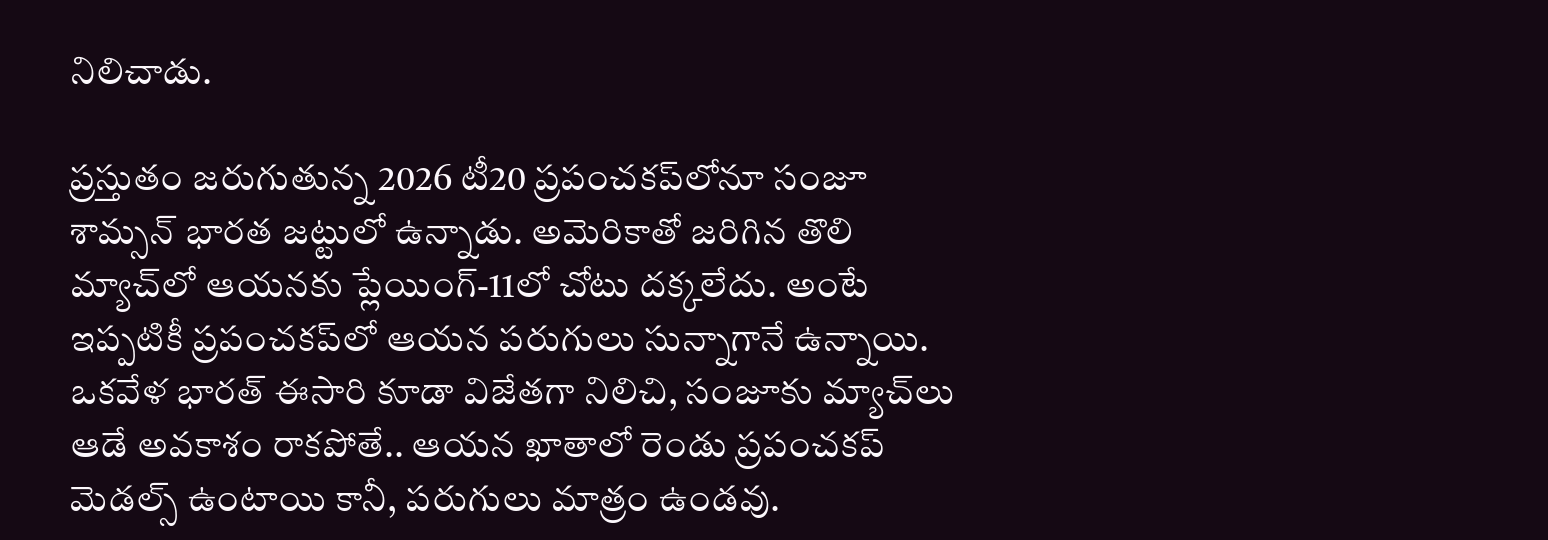నిలిచాడు.

ప్రస్తుతం జరుగుతున్న 2026 టీ20 ప్రపంచకప్‌లోనూ సంజూ శామ్సన్ భారత జట్టులో ఉన్నాడు. అమెరికాతో జరిగిన తొలి మ్యాచ్‌లో ఆయనకు ప్లేయింగ్-11లో చోటు దక్కలేదు. అంటే ఇప్పటికీ ప్రపంచకప్‌లో ఆయన పరుగులు సున్నాగానే ఉన్నాయి. ఒకవేళ భారత్ ఈసారి కూడా విజేతగా నిలిచి, సంజూకు మ్యాచ్‌లు ఆడే అవకాశం రాకపోతే.. ఆయన ఖాతాలో రెండు ప్రపంచకప్ మెడల్స్ ఉంటాయి కానీ, పరుగులు మాత్రం ఉండవు.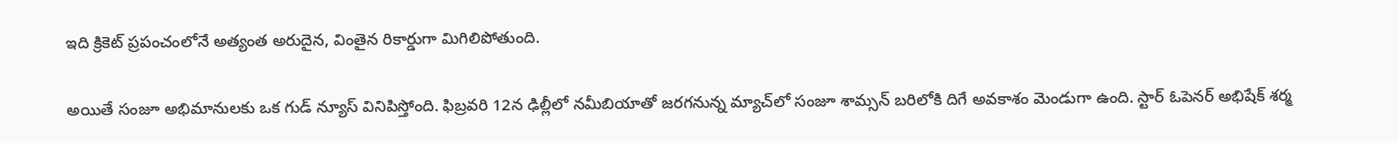ఇది క్రికెట్ ప్రపంచంలోనే అత్యంత అరుదైన, వింతైన రికార్డుగా మిగిలిపోతుంది.

అయితే సంజూ అభిమానులకు ఒక గుడ్ న్యూస్ వినిపిస్తోంది. ఫిబ్రవరి 12న ఢిల్లీలో నమీబియాతో జరగనున్న మ్యాచ్‌లో సంజూ శామ్సన్ బరిలోకి దిగే అవకాశం మెండుగా ఉంది. స్టార్ ఓపెనర్ అభిషేక్ శర్మ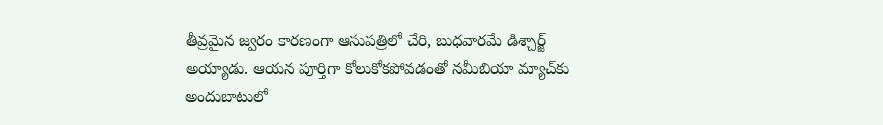తీవ్రమైన జ్వరం కారణంగా ఆసుపత్రిలో చేరి, బుధవారమే డిశ్చార్జ్ అయ్యాడు. ఆయన పూర్తిగా కోలుకోకపోవడంతో నమీబియా మ్యాచ్‌కు అందుబాటులో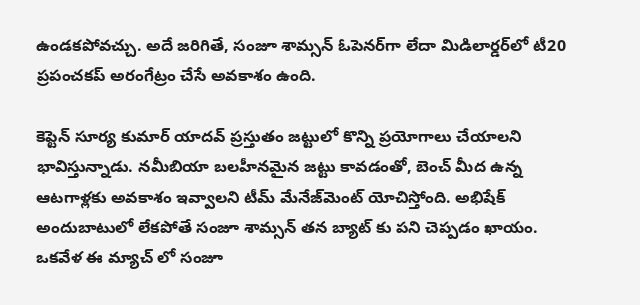ఉండకపోవచ్చు. అదే జరిగితే, సంజూ శామ్సన్ ఓపెనర్‌గా లేదా మిడిలార్డర్‌లో టీ20 ప్రపంచకప్ అరంగేట్రం చేసే అవకాశం ఉంది.

కెప్టెన్ సూర్య కుమార్ యాదవ్ ప్రస్తుతం జట్టులో కొన్ని ప్రయోగాలు చేయాలని భావిస్తున్నాడు. నమీబియా బలహీనమైన జట్టు కావడంతో, బెంచ్ మీద ఉన్న ఆటగాళ్లకు అవకాశం ఇవ్వాలని టీమ్ మేనేజ్‌మెంట్ యోచిస్తోంది. అభిషేక్ అందుబాటులో లేకపోతే సంజూ శామ్సన్ తన బ్యాట్ కు పని చెప్పడం ఖాయం. ఒకవేళ ఈ మ్యాచ్ లో సంజూ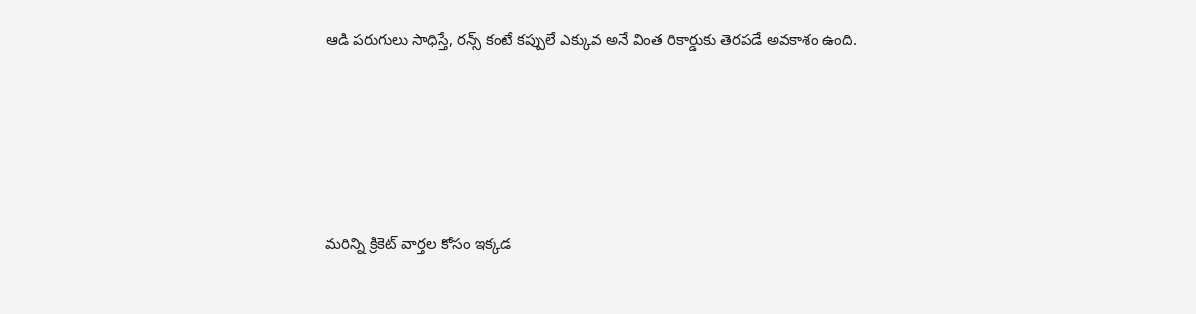ఆడి పరుగులు సాధిస్తే, రన్స్ కంటే కప్పులే ఎక్కువ అనే వింత రికార్డుకు తెరపడే అవకాశం ఉంది.





మరిన్ని క్రికెట్ వార్తల కోసం ఇక్కడ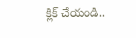క్లిక్ చేయండి..